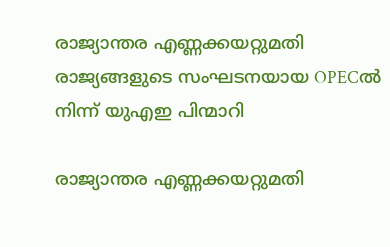രാജ്യാന്തര എണ്ണക്കയറ്റുമതി രാജ്യങ്ങളുടെ സംഘടനയായ OPECല്‍ നിന്ന് യുഎഇ പിന്മാറി

രാജ്യാന്തര എണ്ണക്കയറ്റുമതി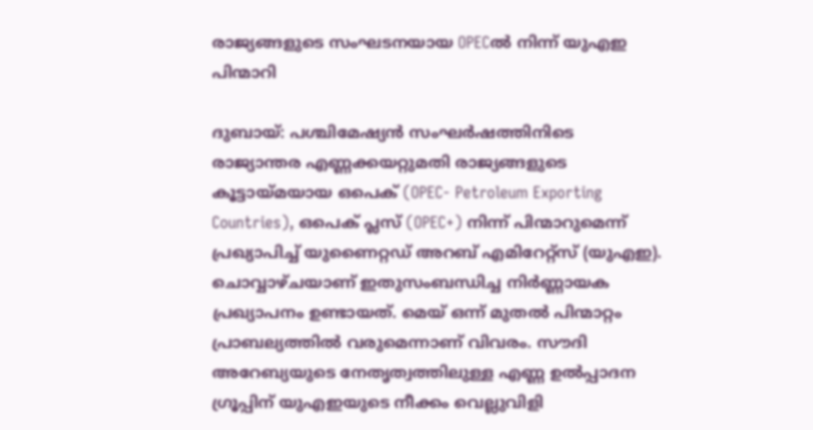രാജ്യങ്ങളുടെ സംഘടനയായ OPECല്‍ നിന്ന് യുഎഇ പിന്മാറി

ദുബായ്: പശ്ചിമേഷ്യന്‍ സംഘര്‍ഷത്തിനിടെ രാജ്യാന്തര എണ്ണക്കയറ്റുമതി രാജ്യങ്ങളുടെ കൂട്ടായ്മയായ ഒപെക് (OPEC- Petroleum Exporting Countries), ഒപെക് പ്ലസ് (OPEC+) നിന്ന് പിന്മാറുമെന്ന് പ്രഖ്യാപിച്ച് യുണൈറ്റഡ് അറബ് എമിറേറ്റ്‌സ് (യുഎഇ). ചൊവ്വാഴ്ചയാണ് ഇതുസംബന്ധിച്ച നിര്‍ണ്ണായക പ്രഖ്യാപനം ഉണ്ടായത്. മെയ് ഒന്ന് മുതല്‍ പിന്മാറ്റം പ്രാബല്യത്തില്‍ വരുമെന്നാണ് വിവരം. സൗദി അറേബ്യയുടെ നേതൃത്വത്തിലുള്ള എണ്ണ ഉല്‍പ്പാദന ഗ്രൂപ്പിന് യുഎഇയുടെ നീക്കം വെല്ലുവിളി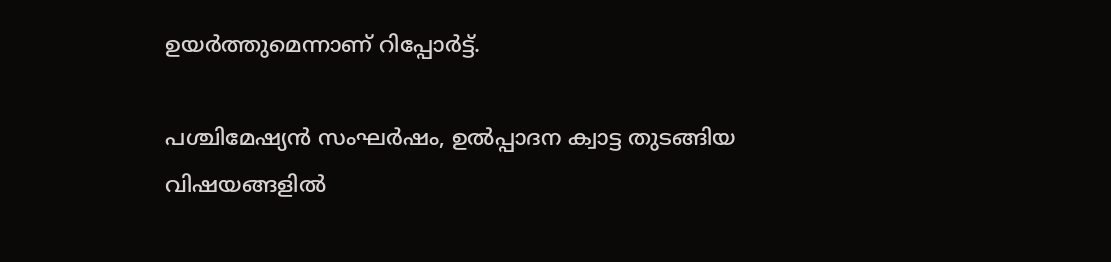ഉയര്‍ത്തുമെന്നാണ് റിപ്പോര്‍ട്ട്.

പശ്ചിമേഷ്യന്‍ സംഘര്‍ഷം, ഉല്‍പ്പാദന ക്വാട്ട തുടങ്ങിയ വിഷയങ്ങളില്‍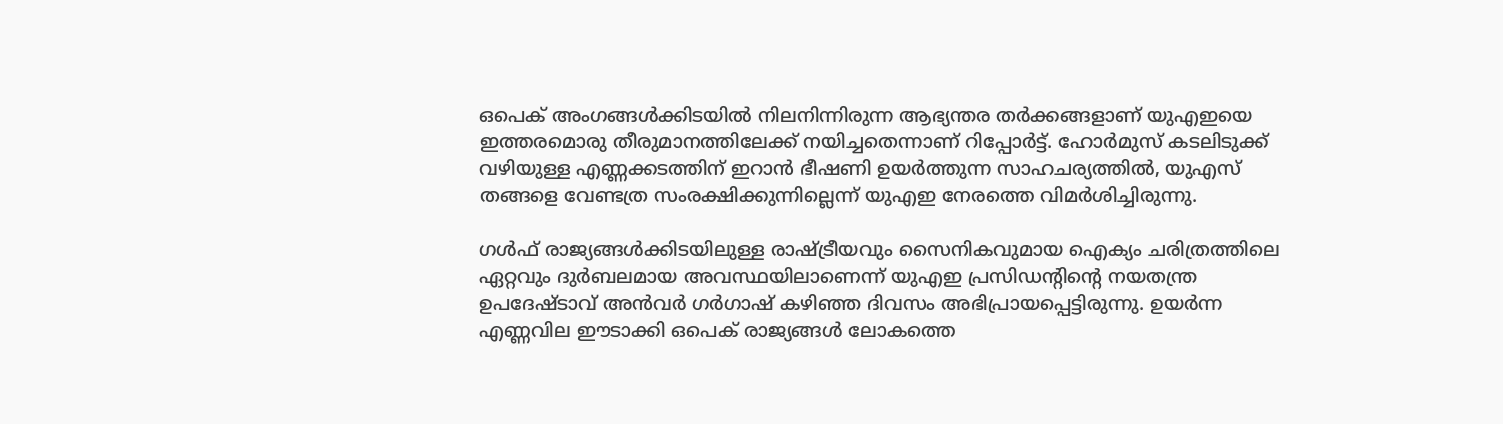ഒപെക് അംഗങ്ങള്‍ക്കിടയില്‍ നിലനിന്നിരുന്ന ആഭ്യന്തര തര്‍ക്കങ്ങളാണ് യുഎഇയെ ഇത്തരമൊരു തീരുമാനത്തിലേക്ക് നയിച്ചതെന്നാണ് റിപ്പോര്‍ട്ട്. ഹോര്‍മുസ് കടലിടുക്ക് വഴിയുള്ള എണ്ണക്കടത്തിന് ഇറാന്‍ ഭീഷണി ഉയര്‍ത്തുന്ന സാഹചര്യത്തില്‍, യുഎസ് തങ്ങളെ വേണ്ടത്ര സംരക്ഷിക്കുന്നില്ലെന്ന് യുഎഇ നേരത്തെ വിമര്‍ശിച്ചിരുന്നു.

ഗള്‍ഫ് രാജ്യങ്ങള്‍ക്കിടയിലുള്ള രാഷ്ട്രീയവും സൈനികവുമായ ഐക്യം ചരിത്രത്തിലെ ഏറ്റവും ദുര്‍ബലമായ അവസ്ഥയിലാണെന്ന് യുഎഇ പ്രസിഡന്റിന്റെ നയതന്ത്ര ഉപദേഷ്ടാവ് അന്‍വര്‍ ഗര്‍ഗാഷ് കഴിഞ്ഞ ദിവസം അഭിപ്രായപ്പെട്ടിരുന്നു. ഉയര്‍ന്ന എണ്ണവില ഈടാക്കി ഒപെക് രാജ്യങ്ങള്‍ ലോകത്തെ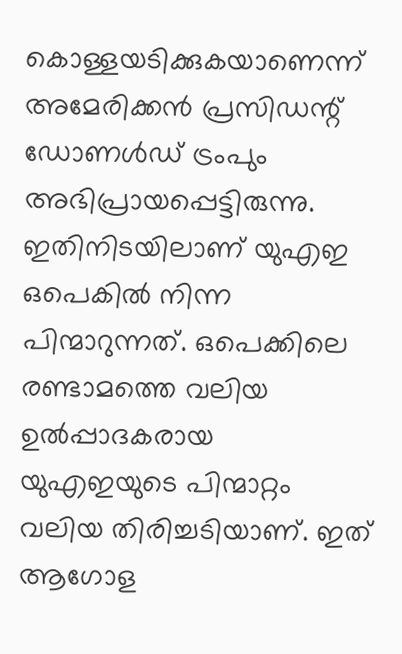കൊള്ളയടിക്കുകയാണെന്ന് അമേരിക്കന്‍ പ്രസിഡന്റ് ഡോണള്‍ഡ് ട്രംപും അഭിപ്രായപ്പെട്ടിരുന്നു. ഇതിനിടയിലാണ് യുഎഇ ഒപെകില്‍ നിന്ന പിന്മാറുന്നത്. ഒപെക്കിലെ രണ്ടാമത്തെ വലിയ ഉല്‍പ്പാദകരായ യുഎഇയുടെ പിന്മാറ്റം വലിയ തിരിച്ചടിയാണ്. ഇത് ആഗോള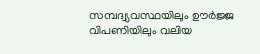സമ്പദ്വ്യവസ്ഥയിലും ഊര്‍ജ്ജ വിപണിയിലും വലിയ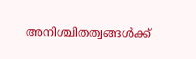അനിശ്ചിതത്വങ്ങള്‍ക്ക്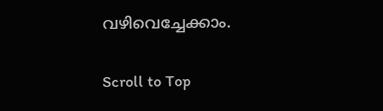വഴിവെച്ചേക്കാം.

Scroll to Top